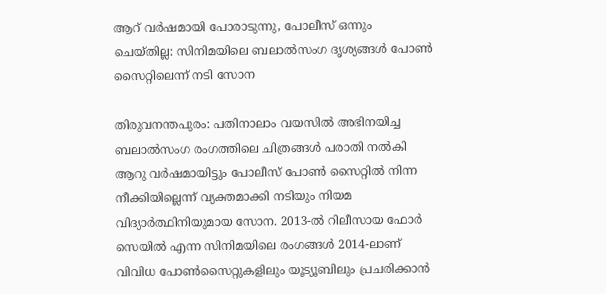ആറ് വര്‍ഷമായി പോരാടുന്നു, പോലീസ് ഒന്നും ചെയ്തില്ല: സിനിമയിലെ ബലാല്‍സംഗ ദൃശ്യങ്ങള്‍ പോണ്‍ സൈറ്റിലെന്ന് നടി സോന

തിരുവനന്തപുരം: പതിനാലാം വയസില്‍ അഭിനയിച്ച ബലാല്‍സംഗ രംഗത്തിലെ ചിത്രങ്ങള്‍ പരാതി നല്‍കി ആറു വര്‍ഷമായിട്ടും പോലീസ് പോണ്‍ സൈറ്റില്‍ നിന്ന നീക്കിയില്ലെന്ന് വ്യക്തമാക്കി നടിയും നിയമ വിദ്യാര്‍ത്ഥിനിയുമായ സോന. 2013-ല്‍ റിലീസായ ഫോര്‍ സെയില്‍ എന്ന സിനിമയിലെ രംഗങ്ങള്‍ 2014-ലാണ് വിവിധ പോണ്‍സൈറ്റുകളിലും യൂട്യൂബിലും പ്രചരിക്കാന്‍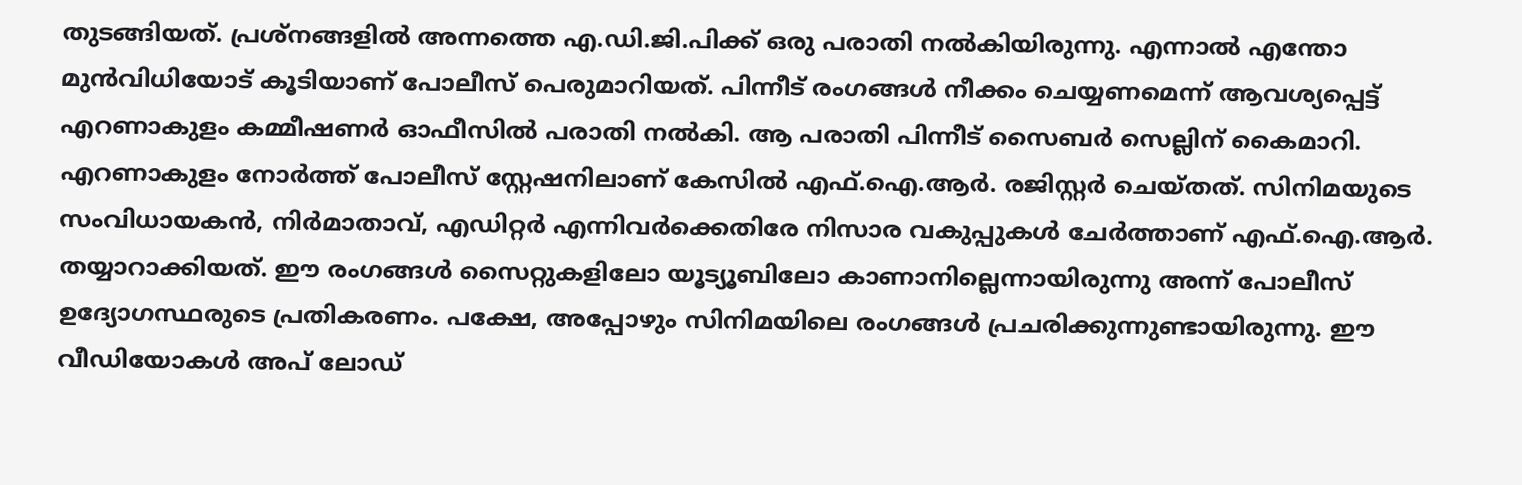തുടങ്ങിയത്. പ്രശ്‌നങ്ങളില്‍ അന്നത്തെ എ.ഡി.ജി.പിക്ക് ഒരു പരാതി നല്‍കിയിരുന്നു. എന്നാല്‍ എന്തോ മുന്‍വിധിയോട് കൂടിയാണ് പോലീസ് പെരുമാറിയത്. പിന്നീട് രംഗങ്ങള്‍ നീക്കം ചെയ്യണമെന്ന് ആവശ്യപ്പെട്ട് എറണാകുളം കമ്മീഷണര്‍ ഓഫീസില്‍ പരാതി നല്‍കി. ആ പരാതി പിന്നീട് സൈബര്‍ സെല്ലിന് കൈമാറി. എറണാകുളം നോര്‍ത്ത് പോലീസ് സ്റ്റേഷനിലാണ് കേസില്‍ എഫ്.ഐ.ആര്‍. രജിസ്റ്റര്‍ ചെയ്തത്. സിനിമയുടെ സംവിധായകന്‍, നിര്‍മാതാവ്, എഡിറ്റര്‍ എന്നിവര്‍ക്കെതിരേ നിസാര വകുപ്പുകള്‍ ചേര്‍ത്താണ് എഫ്.ഐ.ആര്‍. തയ്യാറാക്കിയത്. ഈ രംഗങ്ങള്‍ സൈറ്റുകളിലോ യൂട്യൂബിലോ കാണാനില്ലെന്നായിരുന്നു അന്ന് പോലീസ് ഉദ്യോഗസ്ഥരുടെ പ്രതികരണം. പക്ഷേ, അപ്പോഴും സിനിമയിലെ രംഗങ്ങള്‍ പ്രചരിക്കുന്നുണ്ടായിരുന്നു. ഈ വീഡിയോകള്‍ അപ് ലോഡ്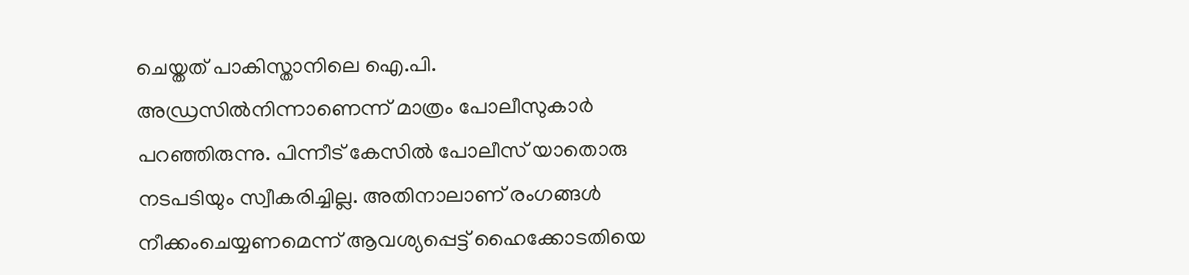ചെയ്തത് പാകിസ്താനിലെ ഐ.പി. അഡ്രസില്‍നിന്നാണെന്ന് മാത്രം പോലീസുകാര്‍ പറഞ്ഞിരുന്നു. പിന്നീട് കേസില്‍ പോലീസ് യാതൊരു നടപടിയും സ്വീകരിച്ചില്ല. അതിനാലാണ് രംഗങ്ങള്‍ നീക്കംചെയ്യണമെന്ന് ആവശ്യപ്പെട്ട് ഹൈക്കോടതിയെ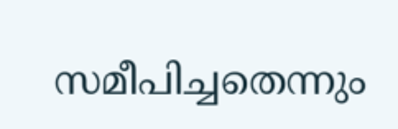സമീപിച്ചതെന്നും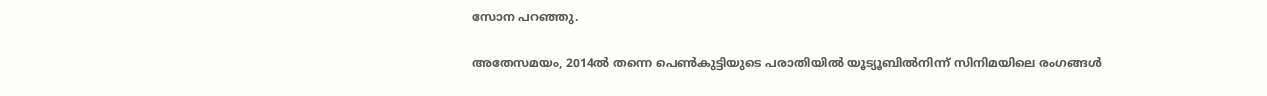സോന പറഞ്ഞു.

അതേസമയം, 2014ല്‍ തന്നെ പെണ്‍കുട്ടിയുടെ പരാതിയില്‍ യൂട്യൂബില്‍നിന്ന് സിനിമയിലെ രംഗങ്ങള്‍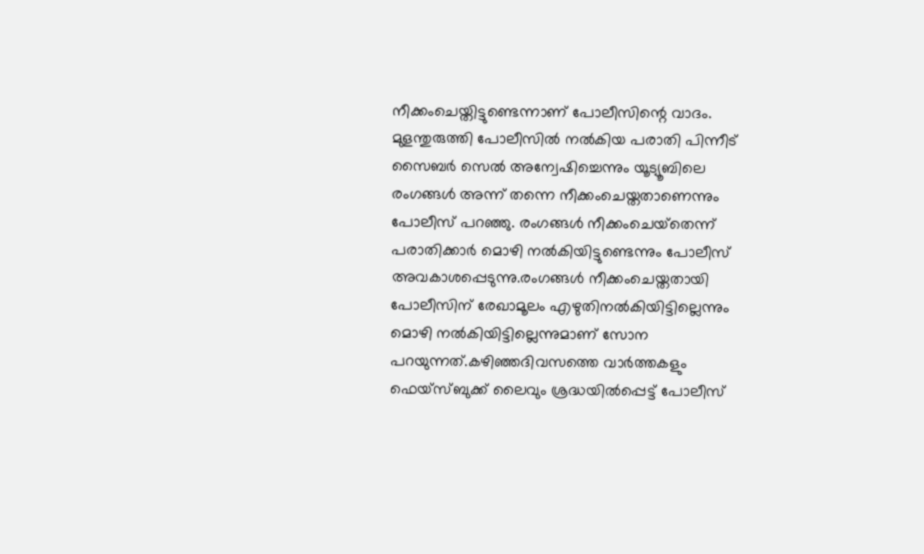നീക്കംചെയ്തിട്ടുണ്ടെന്നാണ് പോലീസിന്റെ വാദം. മുളന്തുരുത്തി പോലീസില്‍ നല്‍കിയ പരാതി പിന്നീട് സൈബര്‍ സെല്‍ അന്വേഷിച്ചെന്നും യൂട്യൂബിലെ രംഗങ്ങള്‍ അന്ന് തന്നെ നീക്കംചെയ്തതാണെന്നും പോലീസ് പറഞ്ഞു. രംഗങ്ങള്‍ നീക്കംചെയ്‌തെന്ന് പരാതിക്കാര്‍ മൊഴി നല്‍കിയിട്ടുണ്ടെന്നും പോലീസ് അവകാശപ്പെടുന്നു.രംഗങ്ങള്‍ നീക്കംചെയ്തതായി പോലീസിന് രേഖാമൂലം എഴുതിനല്‍കിയിട്ടില്ലെന്നും മൊഴി നല്‍കിയിട്ടില്ലെന്നുമാണ് സോന പറയുന്നത്.കഴിഞ്ഞദിവസത്തെ വാര്‍ത്തകളും ഫെയ്‌സ്ബുക്ക് ലൈവും ശ്രദ്ധയില്‍പ്പെട്ട് പോലീസ്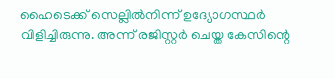ഹൈടെക്ക് സെല്ലില്‍നിന്ന് ഉദ്യോഗസ്ഥര്‍ വിളിച്ചിരുന്നു. അന്ന് രജിസ്റ്റര്‍ ചെയ്ത കേസിന്റെ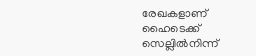രേഖകളാണ് ഹൈടെക്ക് സെല്ലില്‍നിന്ന്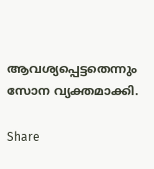ആവശ്യപ്പെട്ടതെന്നും സോന വ്യക്തമാക്കി.

Share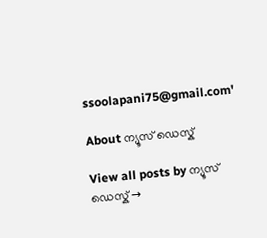ssoolapani75@gmail.com'

About ന്യൂസ് ഡെസ്ക്

View all posts by ന്യൂസ് ഡെസ്ക് →